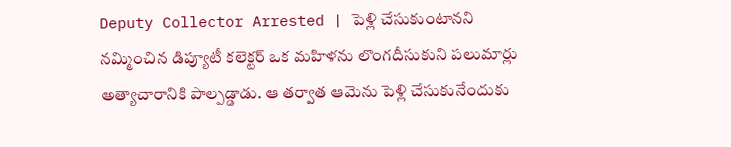Deputy Collector Arrested | పెళ్లి చేసుకుంటానని నమ్మించిన డిప్యూటీ కలెక్టర్ ఒక మహిళను లొంగదీసుకుని పలుమార్లు అత్యాచారానికి పాల్పడ్డాడు. ఆ తర్వాత ఆమెను పెళ్లి చేసుకునేందుకు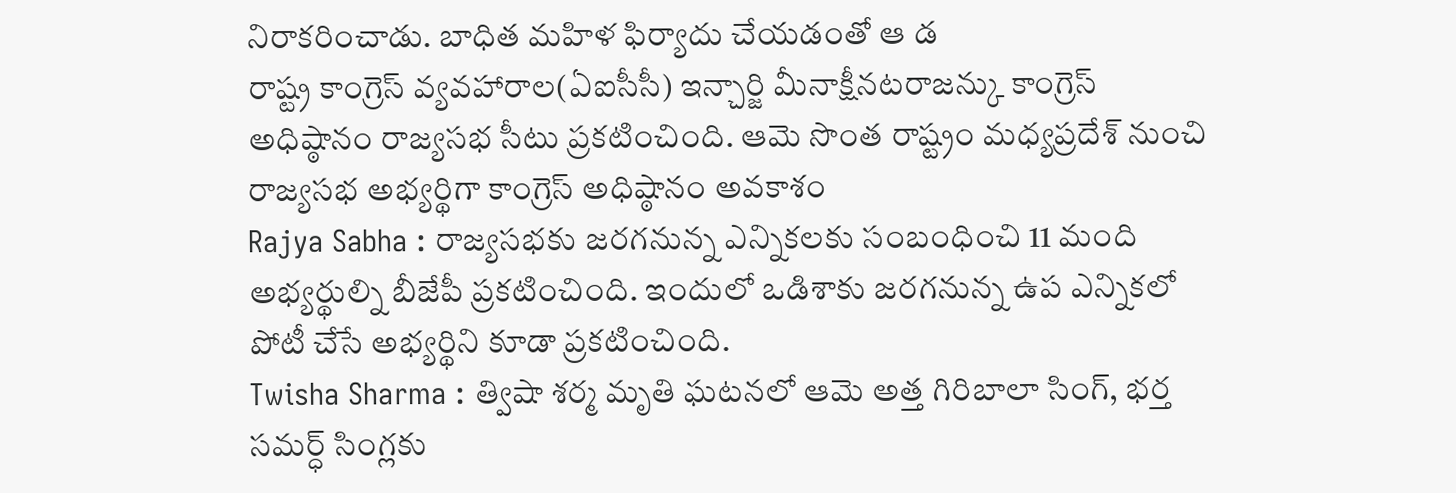నిరాకరించాడు. బాధిత మహిళ ఫిర్యాదు చేయడంతో ఆ డ
రాష్ట్ర కాంగ్రెస్ వ్యవహారాల(ఏఐసీసీ) ఇన్చార్జి మీనాక్షీనటరాజన్కు కాంగ్రెస్ అధిష్ఠానం రాజ్యసభ సీటు ప్రకటించింది. ఆమె సొంత రాష్ట్రం మధ్యప్రదేశ్ నుంచి రాజ్యసభ అభ్యర్థిగా కాంగ్రెస్ అధిష్ఠానం అవకాశం
Rajya Sabha : రాజ్యసభకు జరగనున్న ఎన్నికలకు సంబంధించి 11 మంది అభ్యర్థుల్ని బీజేపీ ప్రకటించింది. ఇందులో ఒడిశాకు జరగనున్న ఉప ఎన్నికలో పోటీ చేసే అభ్యర్థిని కూడా ప్రకటించింది.
Twisha Sharma : త్విషా శర్మ మృతి ఘటనలో ఆమె అత్త గిరిబాలా సింగ్, భర్త సమర్ధ్ సింగ్లకు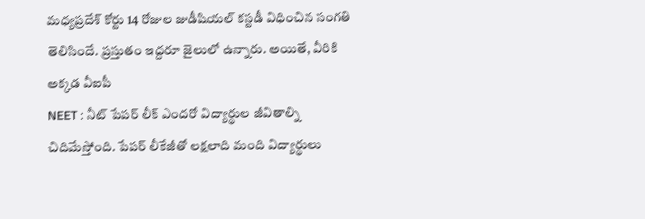మధ్యప్రదేశ్ కోర్టు 14 రోజుల జుడీషియల్ కస్టడీ విధించిన సంగతి తెలిసిందే. ప్రస్తుతం ఇద్దరూ జైలులో ఉన్నారు. అయితే, వీరికి అక్కడ వీఐపీ
NEET : నీట్ పేపర్ లీక్ ఎందరో విద్యార్థుల జీవితాల్ని చిదిమేస్తోంది. పేపర్ లీకేజీతో లక్షలాది మంది విద్యార్థులు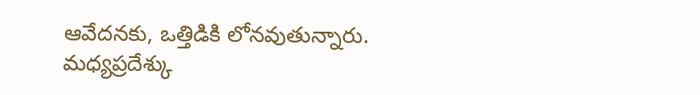ఆవేదనకు, ఒత్తిడికి లోనవుతున్నారు. మధ్యప్రదేశ్కు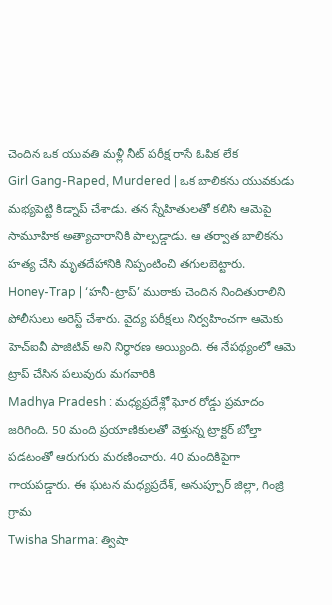చెందిన ఒక యువతి మళ్లీ నీట్ పరీక్ష రాసే ఓపిక లేక
Girl Gang-Raped, Murdered | ఒక బాలికను యువకుడు మభ్యపెట్టి కిడ్నాప్ చేశాడు. తన స్నేహితులతో కలిసి ఆమెపై సామూహిక అత్యాచారానికి పాల్పడ్డాడు. ఆ తర్వాత బాలికను హత్య చేసి మృతదేహానికి నిప్పంటించి తగులబెట్టారు.
Honey-Trap | ‘హనీ-ట్రాప్’ ముఠాకు చెందిన నిందితురాలిని పోలీసులు అరెస్ట్ చేశారు. వైద్య పరీక్షలు నిర్వహించగా ఆమెకు హెచ్ఐవీ పాజిటివ్ అని నిర్ధారణ అయ్యింది. ఈ నేపథ్యంలో ఆమె ట్రాప్ చేసిన పలువురు మగవారికి
Madhya Pradesh : మధ్యప్రదేశ్లో ఘోర రోడ్డు ప్రమాదం జరిగింది. 50 మంది ప్రయాణికులతో వెళ్తున్న ట్రాక్టర్ బోల్తా పడటంతో ఆరుగురు మరణించారు. 40 మందికిపైగా గాయపడ్డారు. ఈ ఘటన మధ్యప్రదేశ్, అనుప్పూర్ జిల్లా, గింజ్రి గ్రామ
Twisha Sharma: త్విషా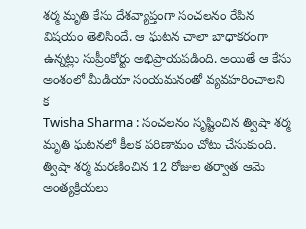శర్మ మృతి కేసు దేశవ్యాప్తంగా సంచలనం రేపిన విషయం తెలిసిందే. ఆ ఘటన చాలా బాధాకరంగా ఉన్నట్లు సుప్రీంకోర్టు అభిప్రాయపడింది. అయితే ఆ కేసు అంశంలో మీడియా సంయమనంతో వ్యవహరించాలని క
Twisha Sharma : సంచలనం సృష్టించిన త్విషా శర్మ మృతి ఘటనలో కీలక పరిణామం చోటు చేసుకుంది. త్విషా శర్మ మరణించిన 12 రోజుల తర్వాత ఆమె అంత్యక్రియలు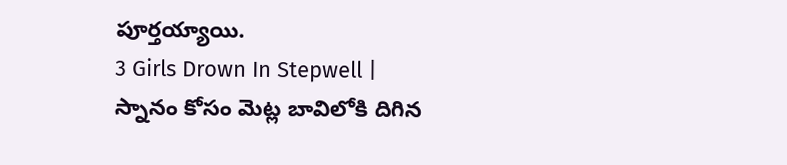పూర్తయ్యాయి.
3 Girls Drown In Stepwell | స్నానం కోసం మెట్ల బావిలోకి దిగిన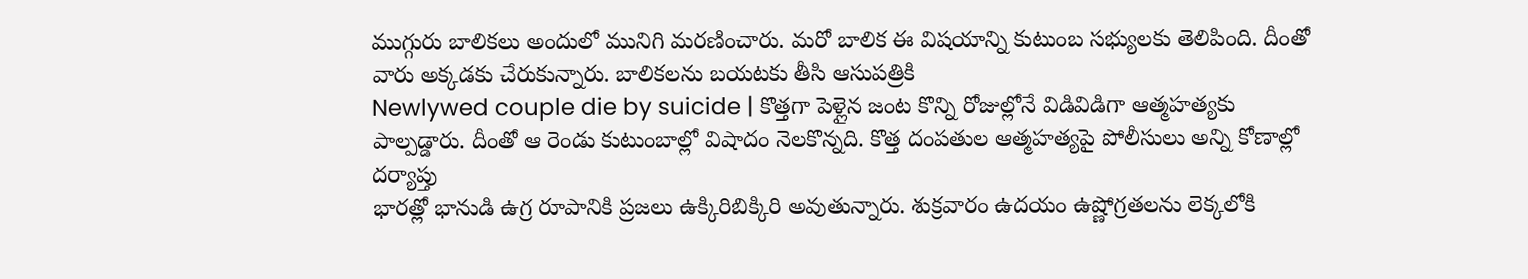ముగ్గురు బాలికలు అందులో మునిగి మరణించారు. మరో బాలిక ఈ విషయాన్ని కుటుంబ సభ్యులకు తెలిపింది. దీంతో వారు అక్కడకు చేరుకున్నారు. బాలికలను బయటకు తీసి ఆసుపత్రికి
Newlywed couple die by suicide | కొత్తగా పెళ్లైన జంట కొన్ని రోజుల్లోనే విడివిడిగా ఆత్మహత్యకు పాల్పడ్డారు. దీంతో ఆ రెండు కుటుంబాల్లో విషాదం నెలకొన్నది. కొత్త దంపతుల ఆత్మహత్యపై పోలీసులు అన్ని కోణాల్లో దర్యాప్తు
భారత్లో భానుడి ఉగ్ర రూపానికి ప్రజలు ఉక్కిరిబిక్కిరి అవుతున్నారు. శుక్రవారం ఉదయం ఉష్ణోగ్రతలను లెక్కలోకి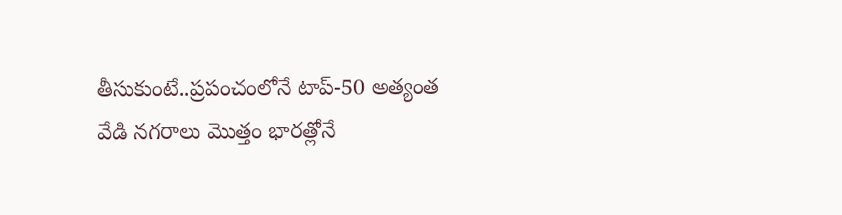తీసుకుంటే..ప్రపంచంలోనే టాప్-50 అత్యంత వేడి నగరాలు మొత్తం భారత్లోనే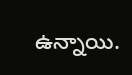ఉన్నాయి.